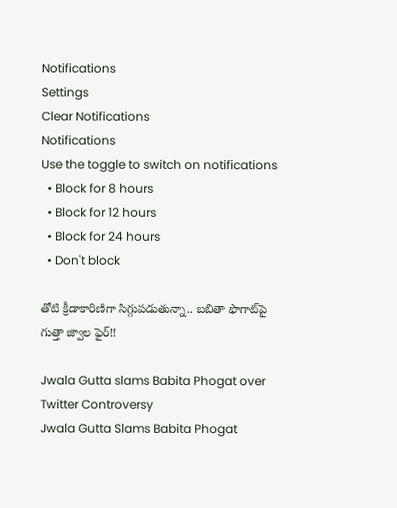Notifications
Settings
Clear Notifications
Notifications
Use the toggle to switch on notifications
  • Block for 8 hours
  • Block for 12 hours
  • Block for 24 hours
  • Don't block

తోటి క్రీడాకారిణిగా సిగ్గుపడుతున్నా.. బబితా ఫొగాట్‌పై గుత్తా జ్వాల ఫైర్!!

Jwala Gutta slams Babita Phogat over Twitter Controversy
Jwala Gutta Slams Babita Phogat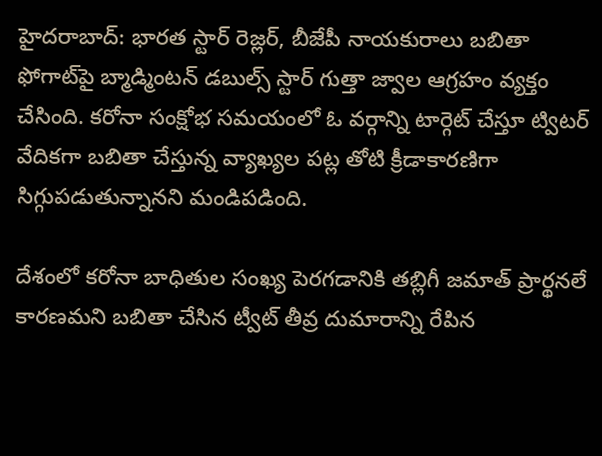హైదరాబాద్: భారత స్టార్ రెజ్లర్, బీజేపీ నాయకురాలు బబితా ఫోగాట్‌పై బ్మాడ్మింటన్ డబుల్స్ స్టార్ గుత్తా జ్వాల ఆగ్రహం వ్యక్తం చేసింది. కరోనా సంక్షోభ సమయంలో ఓ వర్గాన్ని టార్గెట్ చేస్తూ ట్విటర్ వేదికగా బబితా చేస్తున్న వ్యాఖ్యల పట్ల తోటి క్రీడాకారణిగా సిగ్గుపడుతున్నానని మండిపడింది.

దేశంలో కరోనా బాధితుల సంఖ్య పెరగడానికి తబ్లిగీ జమాత్ ప్రార్థనలే కారణమని బబితా చేసిన ట్వీట్ తీవ్ర దుమారాన్ని రేపిన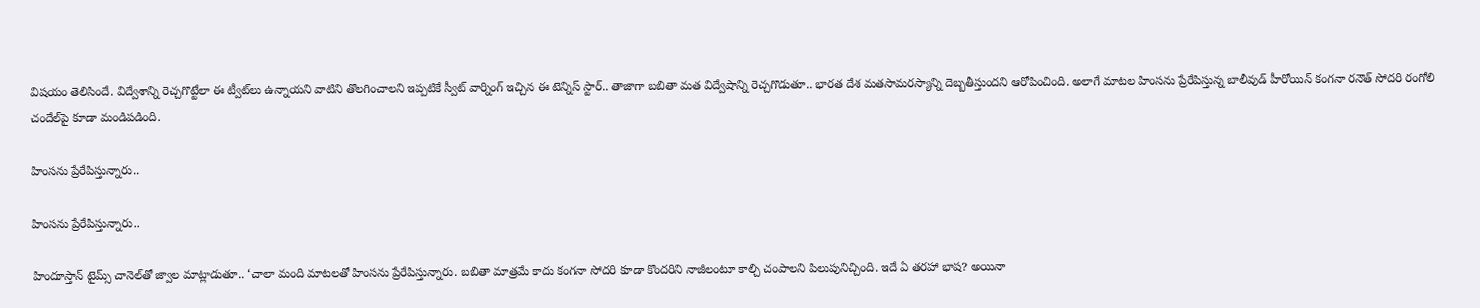విషయం తెలిసిందే. విద్వేశాన్ని రెచ్చగొట్టేలా ఈ ట్వీట్‌లు ఉన్నాయని వాటిని తొలగించాలని ఇప్పటికే స్వీట్ వార్నింగ్ ఇచ్చిన ఈ టెన్నిస్ స్టార్.. తాజాగా బబితా మత విద్వేషాన్ని రెచ్చగొడుతూ.. భారత దేశ మతసామరస్యాన్ని దెబ్బతీస్తుందని ఆరోపించింది. అలాగే మాటల హింసను ప్రేరేపిస్తున్న బాలీవుడ్‌ హీరోయిన్‌ కంగనా రనౌత్‌ సోదరి రంగోలి చందేల్‌‌పై కూడా మండిపడింది.

హింసను ప్రేరేపిస్తున్నారు..

హింసను ప్రేరేపిస్తున్నారు..

హిందూస్తాన్‌ టైమ్స్ చానెల్‌తో జ్వాల మాట్లాడుతూ.. ‘చాలా మంది మాటలతో హింసను ప్రేరేపిస్తున్నారు. బబితా మాత్రమే కాదు కంగనా సోదరి కూడా కొందరిని నాజీలంటూ కాల్చి చంపాలని పిలుపునిచ్చింది. ఇదే ఏ తరహా భాష? అయినా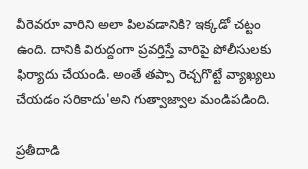వీరెవరూ వారిని అలా పిలవడానికి? ఇక్కడో చట్టం ఉంది. దానికి విరుద్దంగా ప్రవర్తిస్తే వారిపై పోలీసులకు ఫిర్యాదు చేయండి. అంతే తప్పా రెచ్చగొట్టే వ్యాఖ్యలు చేయడం సరికాదు'అని గుత్వాజ్వాల మండిపడింది.

ప్రతీదాడి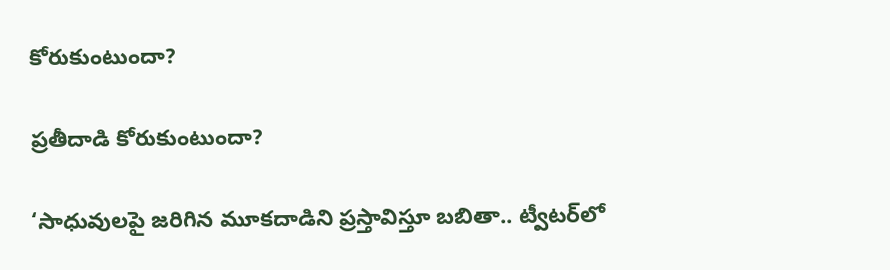కోరుకుంటుందా?

ప్రతీదాడి కోరుకుంటుందా?

‘సాధువులపై జరిగిన మూకదాడిని ప్రస్తావిస్తూ బబితా.. ట్వీటర్‌లో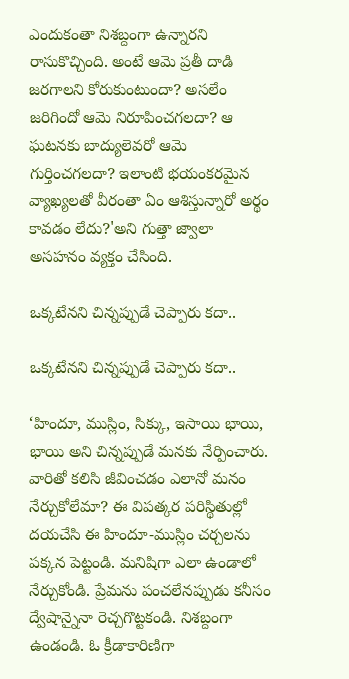ఎందుకంతా నిశబ్దంగా ఉన్నారని రాసుకొచ్చింది. అంటే ఆమె ప్రతీ దాడి జరగాలని కోరుకుంటుందా? అసలేం జరిగిందో ఆమె నిరూపించగలదా? ఆ ఘటనకు బాద్యులెవరో ఆమె గుర్తించగలదా? ఇలాంటి భయంకరమైన వ్యాఖ్యలతో వీరంతా ఏం ఆశిస్తున్నారో అర్థం కావడం లేదు?'అని గుత్తా జ్వాలా అసహనం వ్యక్తం చేసింది.

ఒక్కటేనని చిన్నప్పుడే చెప్పారు కదా..

ఒక్కటేనని చిన్నప్పుడే చెప్పారు కదా..

‘హిందూ, ముస్లిం, సిక్కు, ఇసాయి భాయి, భాయి అని చిన్నప్పుడే మనకు నేర్పించారు. వారితో కలిసి జీవించడం ఎలానో మనం నేర్చుకోలేమా? ఈ విపత్కర పరిస్థితుల్లో దయచేసి ఈ హిందూ-ముస్లిం చర్చలను పక్కన పెట్టండి. మనిషిగా ఎలా ఉండాలో నేర్చుకోండి. ప్రేమను పంచలేనప్పుడు కనీసం ద్వేషాన్నైనా రెచ్చగొట్టకండి. నిశబ్దంగా ఉండండి. ఓ క్రీడాకారిణిగా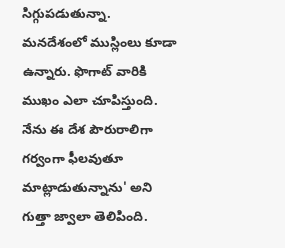సిగ్గుపడుతున్నా. మనదేశంలో ముస్లింలు కూడా ఉన్నారు. ఫొగాట్ వారికి ముఖం ఎలా చూపిస్తుంది. నేను ఈ దేశ పౌరురాలిగా గర్వంగా ఫీలవుతూ మాట్లాడుతున్నాను' అని గుత్తా జ్వాలా తెలిపింది.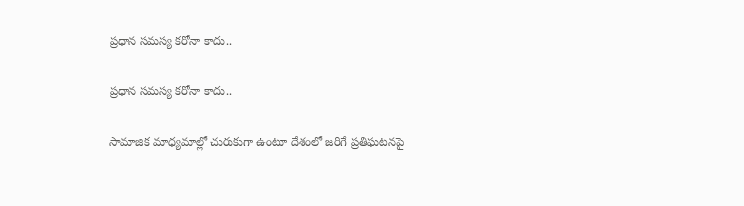ప్రధాన సమస్య కరోనా కాదు..

ప్రధాన సమస్య కరోనా కాదు..

సామాజిక మాధ్యమాల్లో చురుకుగా ఉంటూ దేశంలో జరిగే ప్రతిఘటనపై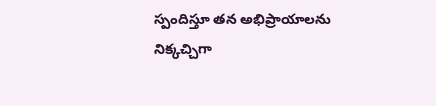స్పందిస్తూ తన అభిప్రాయాలను నిక్కచ్చిగా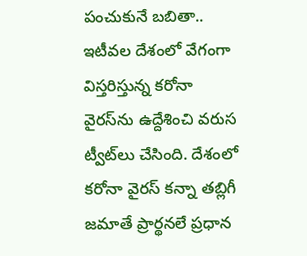పంచుకునే బబితా.. ఇటీవల దేశంలో వేగంగా విస్తరిస్తున్న కరోనా వైరస్‌ను ఉద్దేశించి వరుస ట్వీట్‌లు చేసింది. దేశంలో కరోనా వైరస్ కన్నా తబ్లిగీ జమాతే ప్రార్థనలే ప్రధాన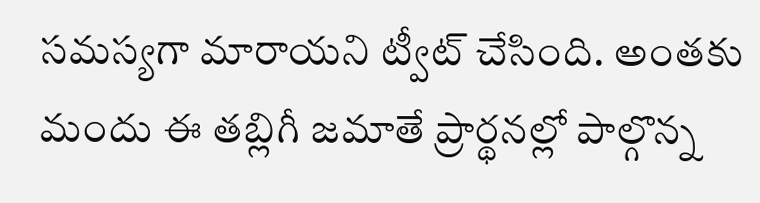సమస్యగా మారాయని ట్వీట్ చేసింది. అంతకు మందు ఈ తబ్లిగీ జమాతే ప్రార్థనల్లో పాల్గొన్న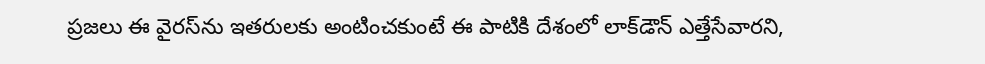ప్రజలు ఈ వైరస్‌ను ఇతరులకు అంటించకుంటే ఈ పాటికి దేశంలో లాక్‌డౌన్ ఎత్తేసేవారని,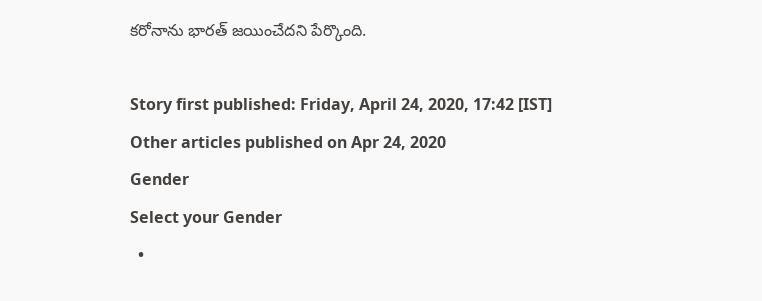కరోనాను భారత్ జయించేదని పేర్కొంది.

Story first published: Friday, April 24, 2020, 17:42 [IST]
Other articles published on Apr 24, 2020
Gender
Select your Gender
  •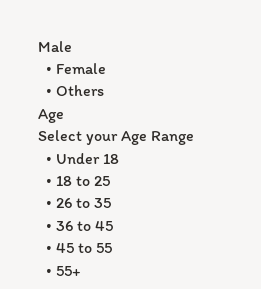Male
  • Female
  • Others
Age
Select your Age Range
  • Under 18
  • 18 to 25
  • 26 to 35
  • 36 to 45
  • 45 to 55
  • 55+